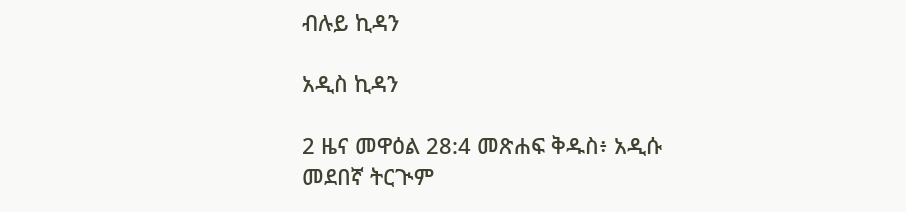ብሉይ ኪዳን

አዲስ ኪዳን

2 ዜና መዋዕል 28:4 መጽሐፍ ቅዱስ፥ አዲሱ መደበኛ ትርጒም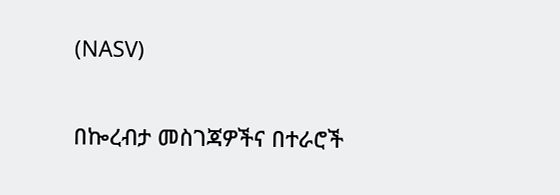(NASV)

በኰረብታ መስገጃዎችና በተራሮች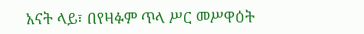አናት ላይ፣ በየዛፉም ጥላ ሥር መሥዋዕት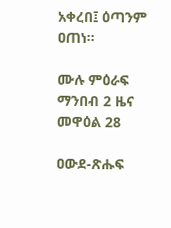አቀረበ፤ ዕጣንም ዐጠነ።

ሙሉ ምዕራፍ ማንበብ 2 ዜና መዋዕል 28

ዐውደ-ጽሑፍ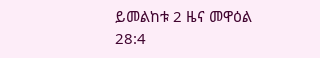ይመልከቱ 2 ዜና መዋዕል 28:4